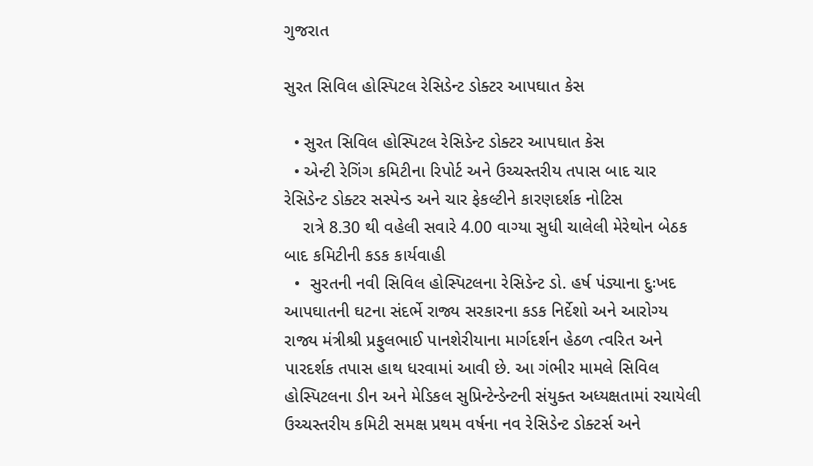ગુજરાત

સુરત સિવિલ હોસ્પિટલ રેસિડેન્ટ ડોક્ટર આપઘાત કેસ

  • સુરત સિવિલ હોસ્પિટલ રેસિડેન્ટ ડોક્ટર આપઘાત કેસ
  • એન્ટી રેગિંગ કમિટીના રિપોર્ટ અને ઉચ્ચસ્તરીય તપાસ બાદ ચાર રેસિડેન્ટ ડોક્ટર સસ્પેન્ડ અને ચાર ફેકલ્ટીને કારણદર્શક નોટિસ
    રાત્રે 8.30 થી વહેલી સવારે 4.00 વાગ્યા સુધી ચાલેલી મેરેથોન બેઠક બાદ કમિટીની કડક કાર્યવાહી
  •  સુરતની નવી સિવિલ હોસ્પિટલના રેસિડેન્ટ ડો. હર્ષ પંડ્યાના દુઃખદ આપઘાતની ઘટના સંદર્ભે રાજ્ય સરકારના કડક નિર્દેશો અને આરોગ્ય રાજ્ય મંત્રીશ્રી પ્રફુલભાઈ પાનશેરીયાના માર્ગદર્શન હેઠળ ત્વરિત અને પારદર્શક તપાસ હાથ ધરવામાં આવી છે. આ ગંભીર મામલે સિવિલ હોસ્પિટલના ડીન અને મેડિકલ સુપ્રિન્ટેન્ડેન્ટની સંયુક્ત અધ્યક્ષતામાં રચાયેલી ઉચ્ચસ્તરીય કમિટી સમક્ષ પ્રથમ વર્ષના નવ રેસિડેન્ટ ડોક્ટર્સ અને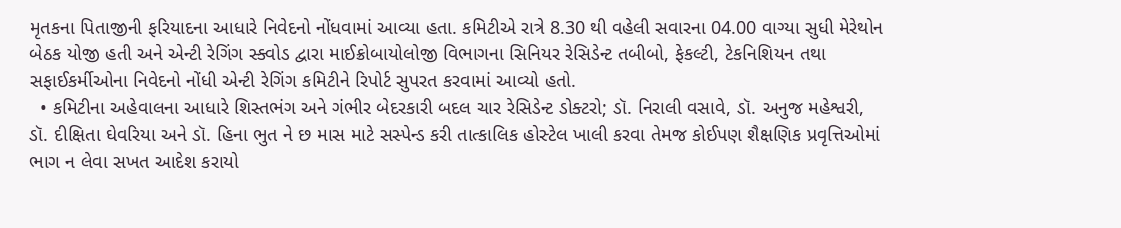મૃતકના પિતાજીની ફરિયાદના આધારે નિવેદનો નોંધવામાં આવ્યા હતા. કમિટીએ રાત્રે 8.30 થી વહેલી સવારના 04.00 વાગ્યા સુધી મેરેથોન બેઠક યોજી હતી અને એન્ટી રેગિંગ સ્ક્વોડ દ્વારા માઈક્રોબાયોલોજી વિભાગના સિનિયર રેસિડેન્ટ તબીબો, ફેકલ્ટી, ટેકનિશિયન તથા સફાઈકર્મીઓના નિવેદનો નોંધી એન્ટી રેગિંગ કમિટીને રિપોર્ટ સુપરત કરવામાં આવ્યો હતો.
  • કમિટીના અહેવાલના આધારે શિસ્તભંગ અને ગંભીર બેદરકારી બદલ ચાર રેસિડેન્ટ ડોક્ટરો; ડૉ. નિરાલી વસાવે, ડૉ. અનુજ મહેશ્વરી, ડૉ. દીક્ષિતા ઘેવરિયા અને ડૉ. હિના ભુત ને છ માસ માટે સસ્પેન્ડ કરી તાત્કાલિક હોસ્ટેલ ખાલી કરવા તેમજ કોઈપણ શૈક્ષણિક પ્રવૃત્તિઓમાં ભાગ ન લેવા સખત આદેશ કરાયો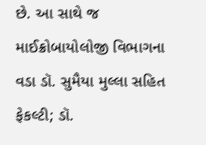છે. આ સાથે જ માઈક્રોબાયોલોજી વિભાગના વડા ડૉ. સુમૈયા મુલ્લા સહિત ફેકલ્ટી; ડૉ.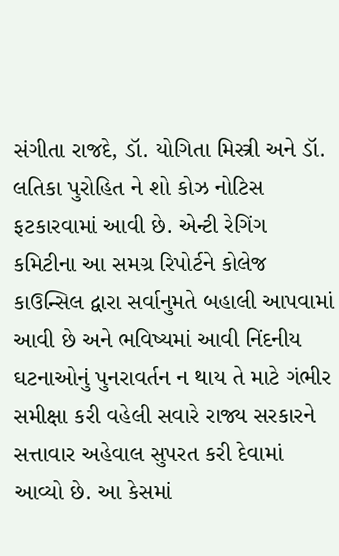સંગીતા રાજદે, ડૉ. યોગિતા મિસ્ત્રી અને ડૉ. લતિકા પુરોહિત ને શો કોઝ નોટિસ ફટકારવામાં આવી છે. એન્ટી રેગિંગ કમિટીના આ સમગ્ર રિપોર્ટને કોલેજ કાઉન્સિલ દ્વારા સર્વાનુમતે બહાલી આપવામાં આવી છે અને ભવિષ્યમાં આવી નિંદનીય ઘટનાઓનું પુનરાવર્તન ન થાય તે માટે ગંભીર સમીક્ષા કરી વહેલી સવારે રાજ્ય સરકારને સત્તાવાર અહેવાલ સુપરત કરી દેવામાં આવ્યો છે. આ કેસમાં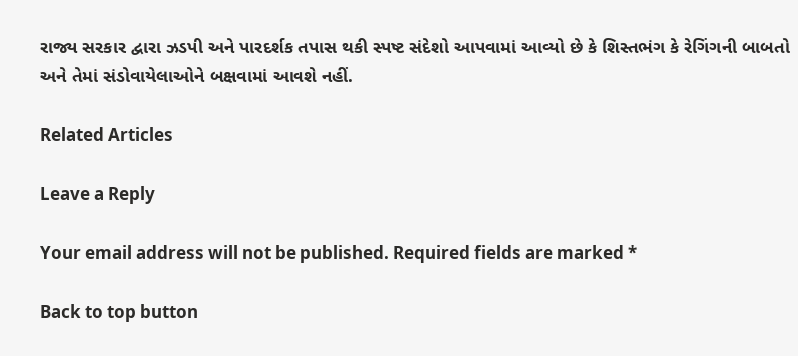રાજ્ય સરકાર દ્વારા ઝડપી અને પારદર્શક તપાસ થકી સ્પષ્ટ સંદેશો આપવામાં આવ્યો છે કે શિસ્તભંગ કે રેગિંગની બાબતો અને તેમાં સંડોવાયેલાઓને બક્ષવામાં આવશે નહીં.

Related Articles

Leave a Reply

Your email address will not be published. Required fields are marked *

Back to top button